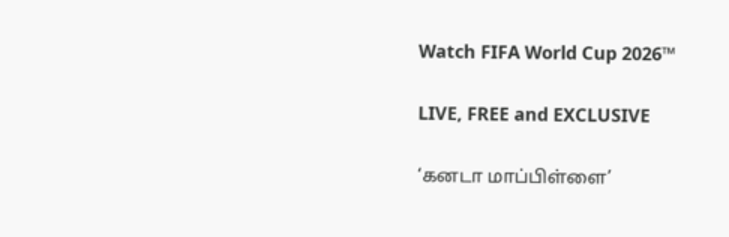Watch FIFA World Cup 2026™

LIVE, FREE and EXCLUSIVE

‘கனடா மாப்பிள்ளை’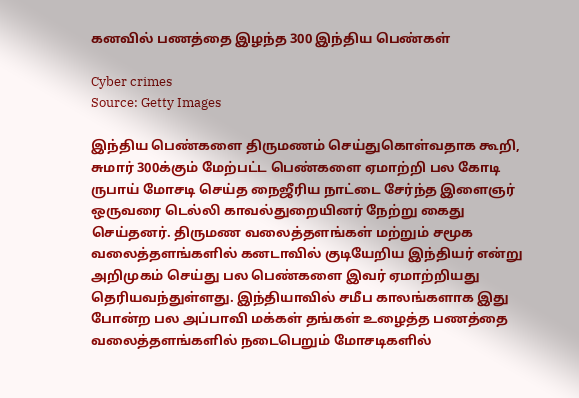கனவில் பணத்தை இழந்த 300 இந்திய பெண்கள்

Cyber crimes
Source: Getty Images

இந்திய பெண்களை திருமணம் செய்துகொள்வதாக கூறி, சுமார் 300க்கும் மேற்பட்ட பெண்களை ஏமாற்றி பல கோடி ருபாய் மோசடி செய்த நைஜீரிய நாட்டை சேர்ந்த இளைஞர் ஒருவரை டெல்லி காவல்துறையினர் நேற்று கைது செய்தனர். திருமண வலைத்தளங்கள் மற்றும் சமூக வலைத்தளங்களில் கனடாவில் குடியேறிய இந்தியர் என்று அறிமுகம் செய்து பல பெண்களை இவர் ஏமாற்றியது தெரியவந்துள்ளது. இந்தியாவில் சமீப காலங்களாக இது போன்ற பல அப்பாவி மக்கள் தங்கள் உழைத்த பணத்தை வலைத்தளங்களில் நடைபெறும் மோசடிகளில்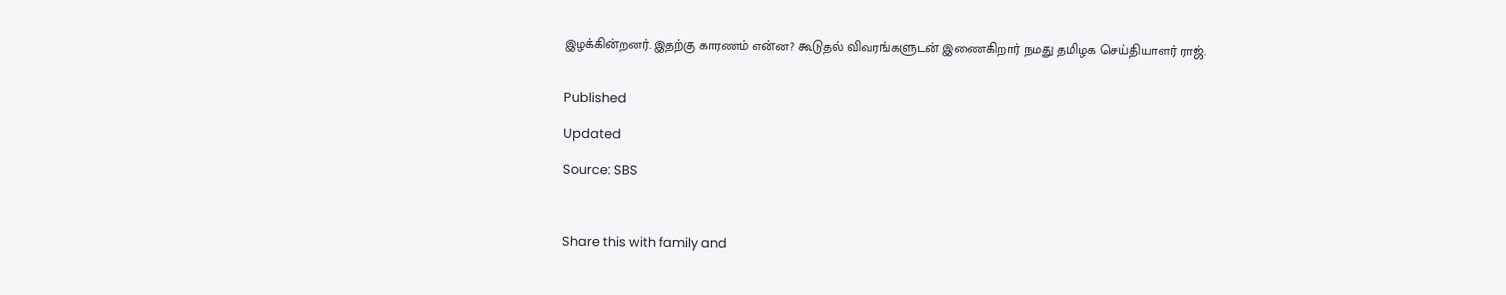இழக்கின்றனர். இதற்கு காரணம் என்ன? கூடுதல் விவரங்களுடன் இணைகிறார் நமது தமிழக செய்தியாளர் ராஜ்.


Published

Updated

Source: SBS



Share this with family and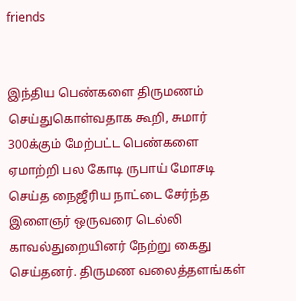friends


இந்திய பெண்களை திருமணம் செய்துகொள்வதாக கூறி, சுமார் 300க்கும் மேற்பட்ட பெண்களை ஏமாற்றி பல கோடி ருபாய் மோசடி செய்த நைஜீரிய நாட்டை சேர்ந்த இளைஞர் ஒருவரை டெல்லி காவல்துறையினர் நேற்று கைது செய்தனர். திருமண வலைத்தளங்கள்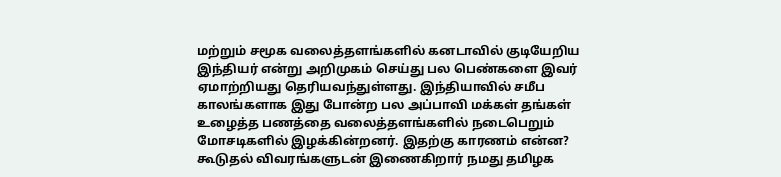மற்றும் சமூக வலைத்தளங்களில் கனடாவில் குடியேறிய இந்தியர் என்று அறிமுகம் செய்து பல பெண்களை இவர் ஏமாற்றியது தெரியவந்துள்ளது. இந்தியாவில் சமீப காலங்களாக இது போன்ற பல அப்பாவி மக்கள் தங்கள் உழைத்த பணத்தை வலைத்தளங்களில் நடைபெறும் மோசடிகளில் இழக்கின்றனர். இதற்கு காரணம் என்ன? கூடுதல் விவரங்களுடன் இணைகிறார் நமது தமிழக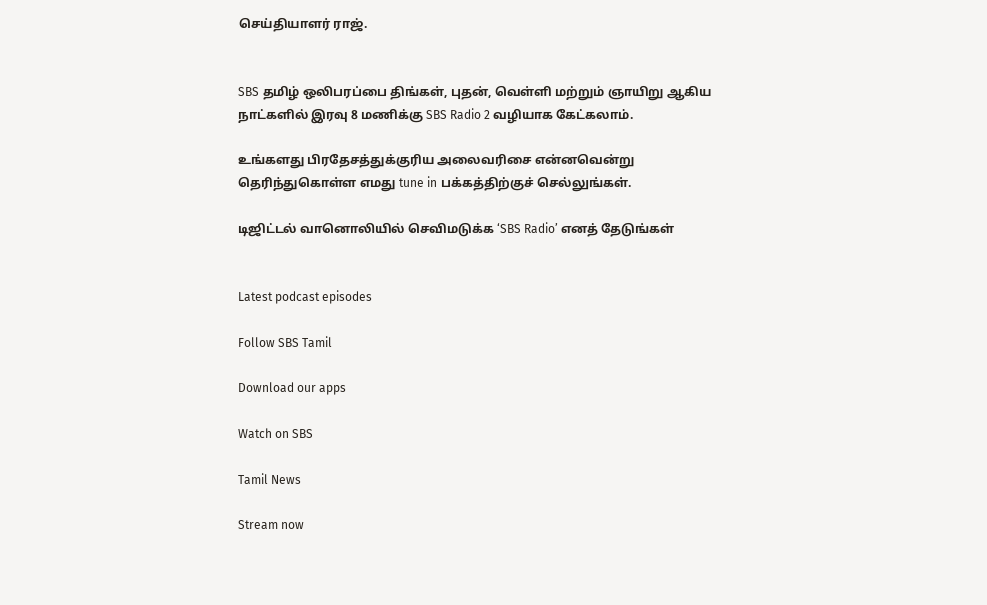செய்தியாளர் ராஜ்.


SBS தமிழ் ஒலிபரப்பை திங்கள், புதன், வெள்ளி மற்றும் ஞாயிறு ஆகிய நாட்களில் இரவு 8 மணிக்கு SBS Radio 2 வழியாக கேட்கலாம்.

உங்களது பிரதேசத்துக்குரிய அலைவரிசை என்னவென்று தெரிந்துகொள்ள எமது tune in பக்கத்திற்குச் செல்லுங்கள்.

டிஜிட்டல் வானொலியில் செவிமடுக்க ‘SBS Radio’ எனத் தேடுங்கள்


Latest podcast episodes

Follow SBS Tamil

Download our apps

Watch on SBS

Tamil News

Stream now